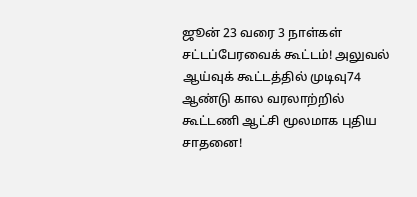ஜூன் 23 வரை 3 நாள்கள் சட்டப்பேரவைக் கூட்டம்! அலுவல் ஆய்வுக் கூட்டத்தில் முடிவு74 ஆண்டு கால வரலாற்றில் கூட்டணி ஆட்சி மூலமாக புதிய சாதனை!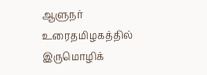ஆளுநர் உரைதமிழகத்தில் இருமொழிக்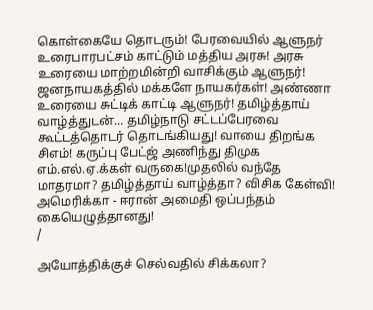கொள்கையே தொடரும்! பேரவையில் ஆளுநர் உரைபாரபட்சம் காட்டும் மத்திய அரசு! அரசு உரையை மாற்றமின்றி வாசிக்கும் ஆளுநர்! ஜனநாயகத்தில் மக்களே நாயகர்கள்! அண்ணா உரையை சுட்டிக் காட்டி ஆளுநர்! தமிழ்த்தாய் வாழ்த்துடன்... தமிழ்நாடு சட்டப்பேரவை கூட்டத்தொடர் தொடங்கியது! வாயை திறங்க சிஎம்! கருப்பு பேட்ஜ் அணிந்து திமுக எம்.எல்.ஏ.க்கள் வருகை!முதலில் வந்தே மாதரமா? தமிழ்த்தாய் வாழ்த்தா? விசிக கேள்வி! அமெரிக்கா - ஈரான் அமைதி ஒப்பந்தம் கையெழுத்தானது!
/

அயோத்திக்குச் செல்வதில் சிக்கலா?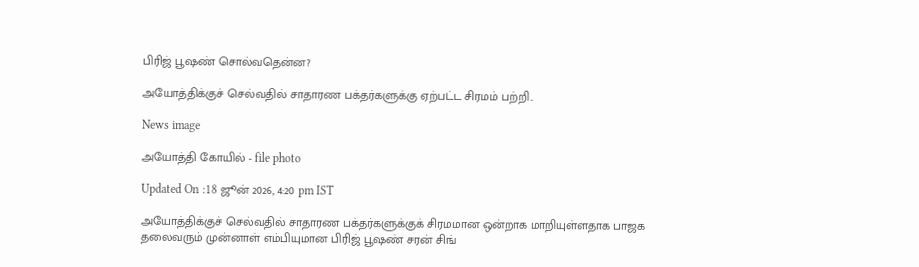பிரிஜ் பூஷண் சொல்வதென்ன?

அயோத்திக்குச் செல்வதில் சாதாரண பக்தர்களுக்கு ஏற்பட்ட சிரமம் பற்றி..

News image

அயோத்தி கோயில் - file photo

Updated On :18 ஜூன் 2026, 4:20 pm IST

அயோத்திக்குச் செல்வதில் சாதாரண பக்தர்களுக்குக் சிரமமான ஒன்றாக மாறியுள்ளதாக பாஜக தலைவரும் முன்னாள் எம்பியுமான பிரிஜ் பூஷண் சரன் சிங்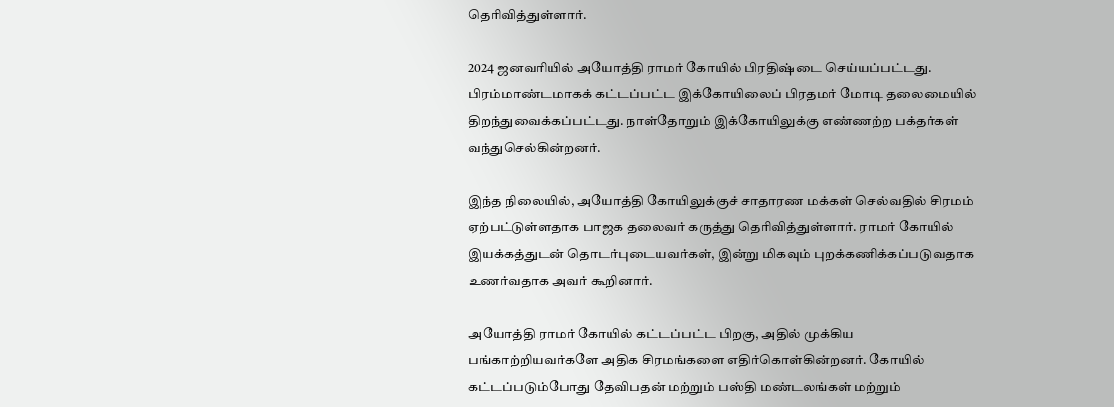தெரிவித்துள்ளார்.

2024 ஜனவரியில் அயோத்தி ராமர் கோயில் பிரதிஷ்டை செய்யப்பட்டது. பிரம்மாண்டமாகக் கட்டப்பட்ட இக்கோயிலைப் பிரதமர் மோடி தலைமையில் திறந்துவைக்கப்பட்டது. நாள்தோறும் இக்கோயிலுக்கு எண்ணற்ற பக்தர்கள் வந்துசெல்கின்றனர்.

இந்த நிலையில், அயோத்தி கோயிலுக்குச் சாதாரண மக்கள் செல்வதில் சிரமம் ஏற்பட்டுள்ளதாக பாஜக தலைவர் கருத்து தெரிவித்துள்ளார். ராமர் கோயில் இயக்கத்துடன் தொடர்புடையவர்கள், இன்று மிகவும் புறக்கணிக்கப்படுவதாக உணர்வதாக அவர் கூறினார்.

அயோத்தி ராமர் கோயில் கட்டப்பட்ட பிறகு, அதில் முக்கிய பங்காற்றியவர்களே அதிக சிரமங்களை எதிர்கொள்கின்றனர். கோயில் கட்டப்படும்போது தேவிபதன் மற்றும் பஸ்தி மண்டலங்கள் மற்றும்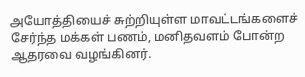அயோத்தியைச் சுற்றியுள்ள மாவட்டங்களைச் சேர்ந்த மக்கள் பணம், மனிதவளம் போன்ற ஆதரவை வழங்கினர்.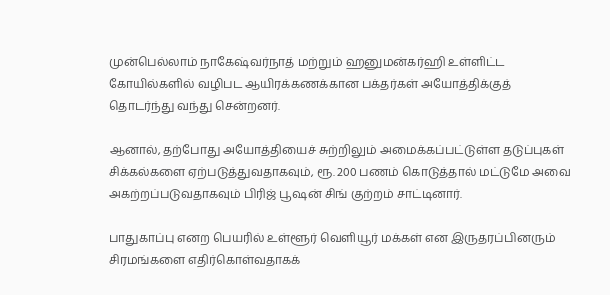முன்பெல்லாம் நாகேஷ்வர்நாத் மற்றும் ஹனுமன்கர்ஹி உள்ளிட்ட கோயில்களில் வழிபட ஆயிரக்கணக்கான பக்தர்கள் அயோத்திக்குத் தொடர்ந்து வந்து சென்றனர்.

ஆனால், தற்போது அயோத்தியைச் சுற்றிலும் அமைக்கப்பட்டுள்ள தடுப்புகள் சிக்கல்களை ஏற்படுத்துவதாகவும், ரூ. 200 பணம் கொடுத்தால் மட்டுமே அவை அகற்றப்படுவதாகவும் பிரிஜ் பூஷன் சிங் குற்றம் சாட்டினார்.

பாதுகாப்பு எனற பெயரில் உள்ளூர் வெளியூர் மக்கள் என இருதரப்பினரும் சிரமங்களை எதிர்கொள்வதாகக்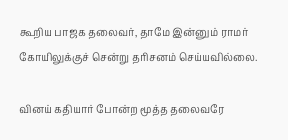கூறிய பாஜக தலைவர், தாமே இன்னும் ராமர் கோயிலுக்குச் சென்று தரிசனம் செய்யவில்லை.

வினய் கதியார் போன்ற மூத்த தலைவரே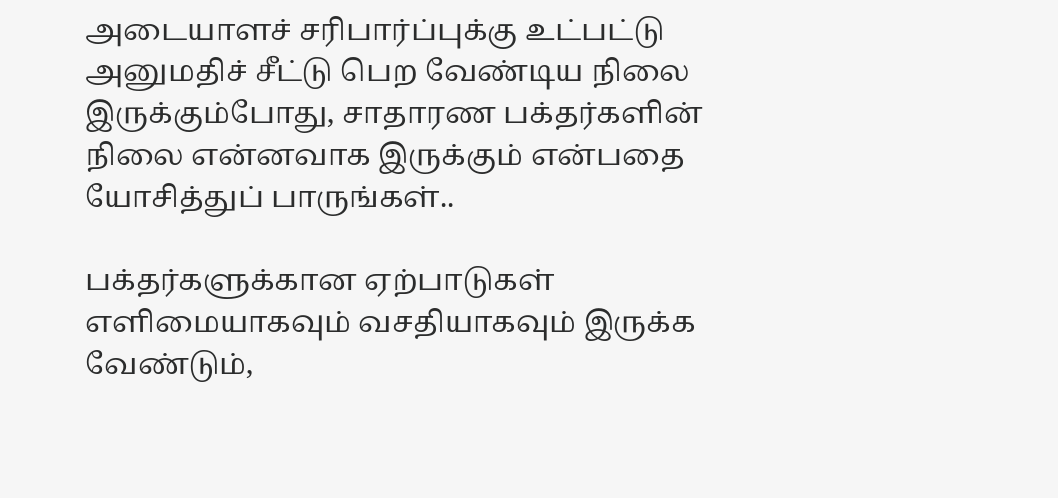அடையாளச் சரிபார்ப்புக்கு உட்பட்டு அனுமதிச் சீட்டு பெற வேண்டிய நிலை இருக்கும்போது, சாதாரண பக்தர்களின் நிலை என்னவாக இருக்கும் என்பதை யோசித்துப் பாருங்கள்..

பக்தர்களுக்கான ஏற்பாடுகள் எளிமையாகவும் வசதியாகவும் இருக்க வேண்டும்,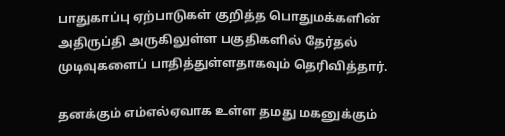பாதுகாப்பு ஏற்பாடுகள் குறித்த பொதுமக்களின் அதிருப்தி அருகிலுள்ள பகுதிகளில் தேர்தல் முடிவுகளைப் பாதித்துள்ளதாகவும் தெரிவித்தார்.

தனக்கும் எம்எல்ஏவாக உள்ள தமது மகனுக்கும்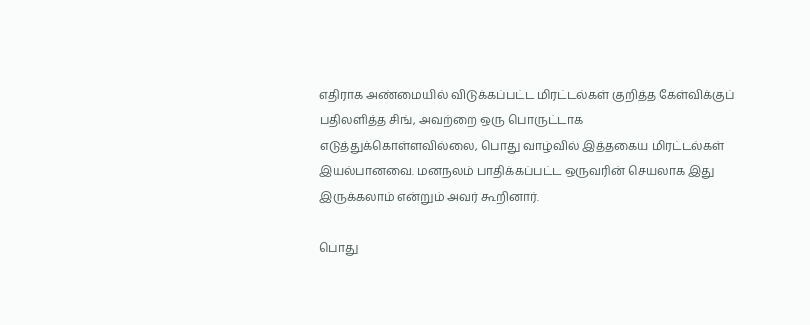எதிராக அண்மையில் விடுக்கப்பட்ட மிரட்டல்கள் குறித்த கேள்விக்குப் பதிலளித்த சிங், அவற்றை ஒரு பொருட்டாக எடுத்துக்கொள்ளவில்லை, பொது வாழ்வில் இத்தகைய மிரட்டல்கள் இயல்பானவை. மனநலம் பாதிக்கப்பட்ட ஒருவரின் செயலாக இது இருக்கலாம் என்றும் அவர் கூறினார்.

பொது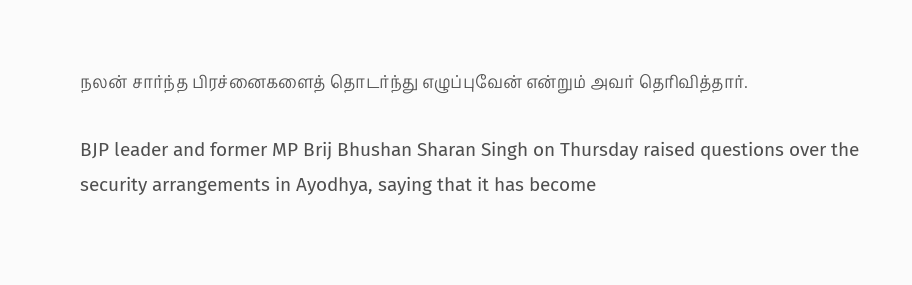நலன் சார்ந்த பிரச்னைகளைத் தொடர்ந்து எழுப்புவேன் என்றும் அவர் தெரிவித்தார்.

BJP leader and former MP Brij Bhushan Sharan Singh on Thursday raised questions over the security arrangements in Ayodhya, saying that it has become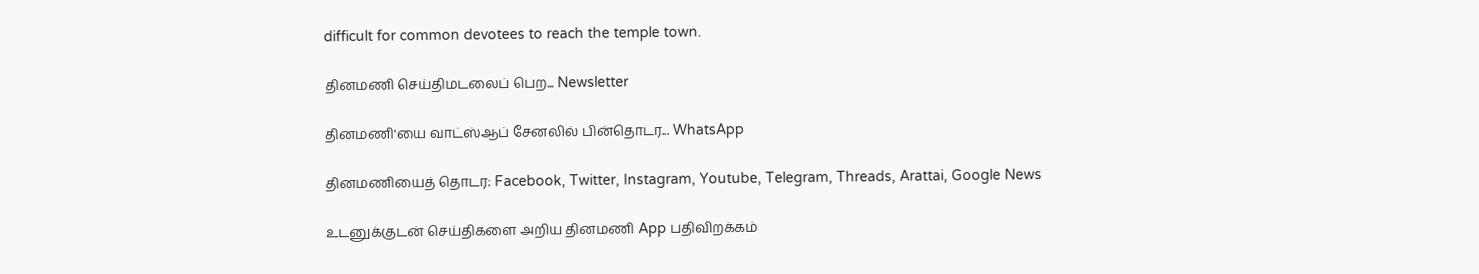difficult for common devotees to reach the temple town.

தினமணி செய்திமடலைப் பெற... Newsletter

தினமணி'யை வாட்ஸ்ஆப் சேனலில் பின்தொடர... WhatsApp

தினமணியைத் தொடர: Facebook, Twitter, Instagram, Youtube, Telegram, Threads, Arattai, Google News

உடனுக்குடன் செய்திகளை அறிய தினமணி App பதிவிறக்கம்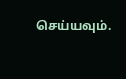செய்யவும்.